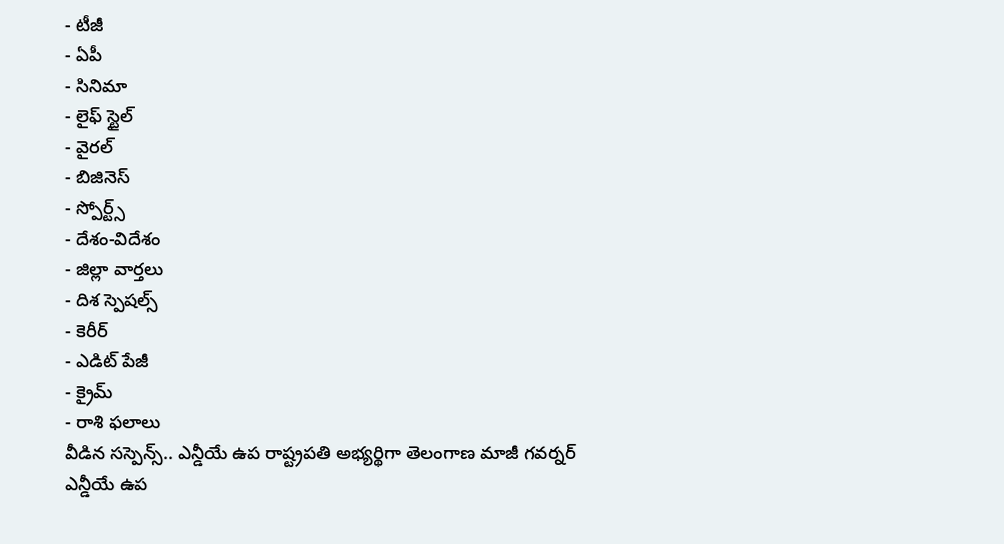- టీజీ
- ఏపీ
- సినిమా
- లైఫ్ స్టైల్
- వైరల్
- బిజినెస్
- స్పోర్ట్స్
- దేశం-విదేశం
- జిల్లా వార్తలు
- దిశ స్పెషల్స్
- కెరీర్
- ఎడిట్ పేజీ
- క్రైమ్
- రాశి ఫలాలు
వీడిన సస్పెన్స్.. ఎన్డీయే ఉప రాష్ట్రపతి అభ్యర్థిగా తెలంగాణ మాజీ గవర్నర్
ఎన్డీయే ఉప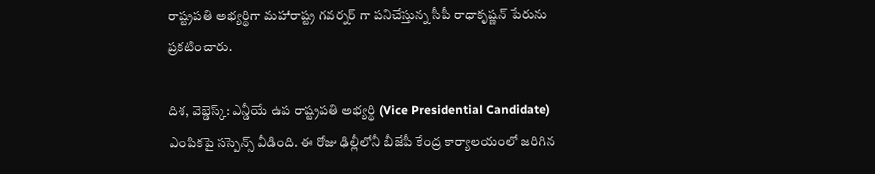రాష్ట్రపతి అభ్యర్థిగా మహారాష్ట్ర గవర్నర్ గా పనిచేస్తున్న సీపీ రాధాకృష్ణన్ పేరును ప్రకటించారు.

దిశ, వెబ్డెస్క్: ఎన్డీయే ఉప రాష్ట్రపతి అభ్యర్థి (Vice Presidential Candidate) ఎంపికపై సస్పెన్స్ వీడింది. ఈ రోజు ఢిల్లీలోనీ బీజేపీ కేంద్ర కార్యాలయంలో జరిగిన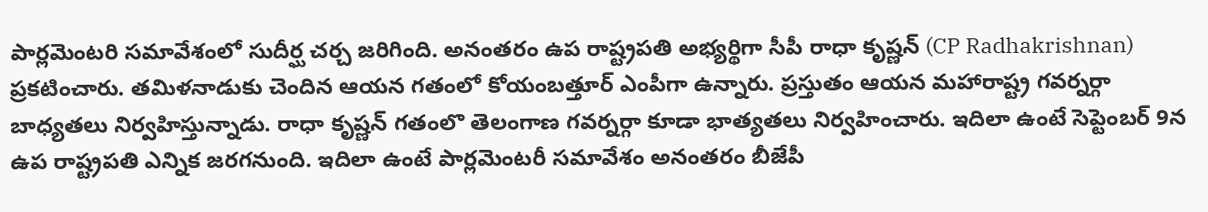పార్లమెంటరి సమావేశంలో సుదీర్ఘ చర్చ జరిగింది. అనంతరం ఉప రాష్ట్రపతి అభ్యర్థిగా సీపీ రాధా కృష్ణన్ (CP Radhakrishnan) ప్రకటించారు. తమిళనాడుకు చెందిన ఆయన గతంలో కోయంబత్తూర్ ఎంపీగా ఉన్నారు. ప్రస్తుతం ఆయన మహారాష్ట్ర గవర్నర్గా బాధ్యతలు నిర్వహిస్తున్నాడు. రాధా కృష్ణన్ గతంలొ తెలంగాణ గవర్నర్గా కూడా భాత్యతలు నిర్వహించారు. ఇదిలా ఉంటే సెప్టెంబర్ 9న ఉప రాష్ట్రపతి ఎన్నిక జరగనుంది. ఇదిలా ఉంటే పార్లమెంటరీ సమావేశం అనంతరం బీజేపీ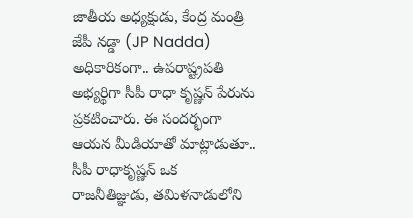జాతీయ అధ్యక్షుడు, కేంద్ర మంత్రి జేపీ నడ్డా (JP Nadda) అధికారికంగా.. ఉపరాష్ట్రపతి అభ్యర్థిగా సీపీ రాధా కృష్ణన్ పేరును ప్రకటించారు. ఈ సందర్భంగా ఆయన మీడియాతో మాట్లాడుతూ.. సీపీ రాధాకృష్ణన్ ఒక రాజనీతిజ్ఞుడు, తమిళనాడులోని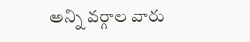అన్ని వర్గాల వారు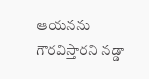ఆయనను గౌరవిస్తారని నడ్డా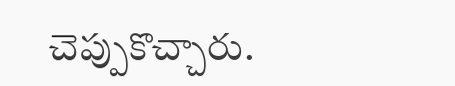చెప్పుకొచ్చారు.